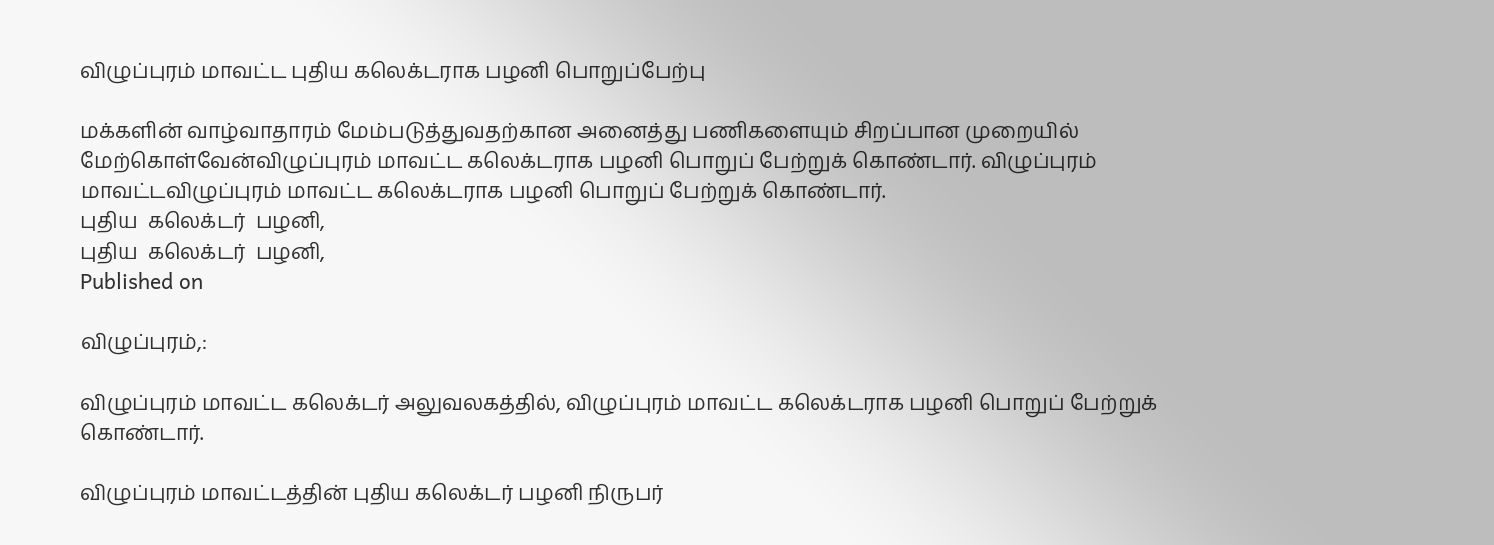விழுப்புரம் மாவட்ட புதிய கலெக்டராக பழனி பொறுப்பேற்பு

மக்களின் வாழ்வாதாரம் மேம்படுத்துவதற்கான அனைத்து பணிகளையும் சிறப்பான முறையில் மேற்கொள்வேன்விழுப்புரம் மாவட்ட கலெக்டராக பழனி பொறுப் பேற்றுக் கொண்டார். விழுப்புரம் மாவட்டவிழுப்புரம் மாவட்ட கலெக்டராக பழனி பொறுப் பேற்றுக் கொண்டார்.
புதிய  கலெக்டர்  பழனி,
புதிய  கலெக்டர்  பழனி,
Published on

விழுப்புரம்,:

விழுப்புரம் மாவட்ட கலெக்டர் அலுவலகத்தில், விழுப்புரம் மாவட்ட கலெக்டராக பழனி பொறுப் பேற்றுக் கொண்டார்.

விழுப்புரம் மாவட்டத்தின் புதிய கலெக்டர் பழனி நிருபர்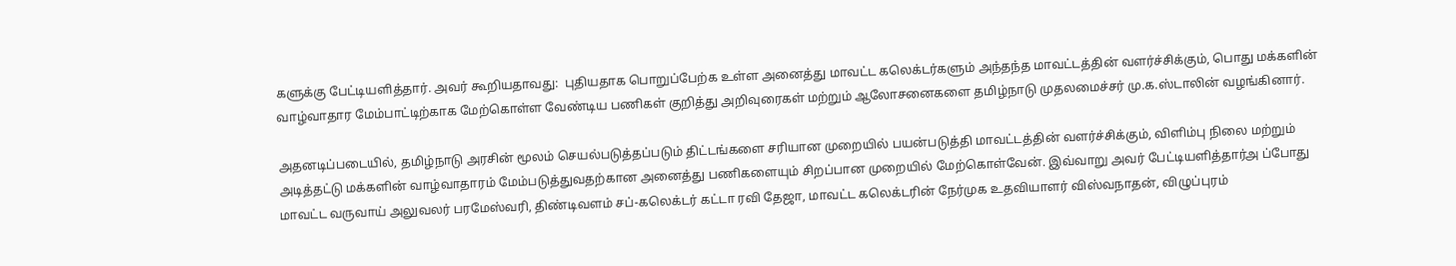களுக்கு பேட்டியளித்தார். அவர் கூறியதாவது:  புதியதாக பொறுப்பேற்க உள்ள அனைத்து மாவட்ட கலெக்டர்களும் அந்தந்த மாவட்டத்தின் வளர்ச்சிக்கும், பொது மக்களின் வாழ்வாதார மேம்பாட்டிற்காக மேற்கொள்ள வேண்டிய பணிகள் குறித்து அறிவுரைகள் மற்றும் ஆலோசனைகளை தமிழ்நாடு முதலமைச்சர் மு.க.ஸ்டாலின் வழங்கினார்.

அதனடிப்படையில், தமிழ்நாடு அரசின் மூலம் செயல்படுத்தப்படும் திட்டங்களை சரியான முறையில் பயன்படுத்தி மாவட்டத்தின் வளர்ச்சிக்கும், விளிம்பு நிலை மற்றும் அடித்தட்டு மக்களின் வாழ்வாதாரம் மேம்படுத்துவதற்கான அனைத்து பணிகளையும் சிறப்பான முறையில் மேற்கொள்வேன். இவ்வாறு அவர் பேட்டியளித்தார்அ ப்போது மாவட்ட வருவாய் அலுவலர் பரமேஸ்வரி, திண்டிவளம் சப்-கலெக்டர் கட்டா ரவி தேஜா, மாவட்ட கலெக்டரின் நேர்முக உதவியாளர் விஸ்வநாதன், விழுப்புரம்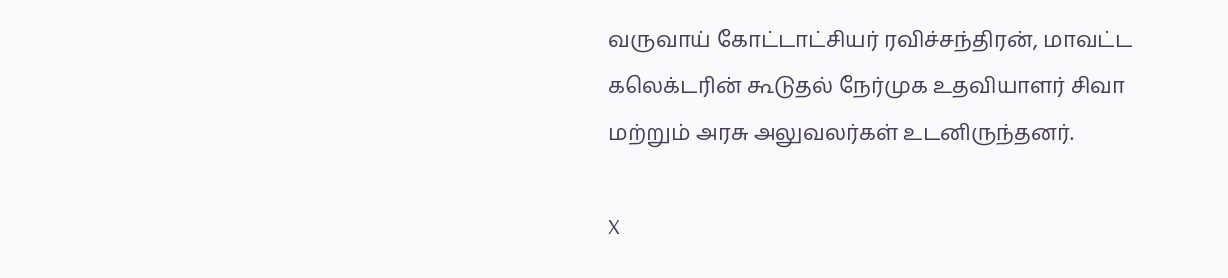வருவாய் கோட்டாட்சியர் ரவிச்சந்திரன், மாவட்ட கலெக்டரின் கூடுதல் நேர்முக உதவியாளர் சிவா மற்றும் அரசு அலுவலர்கள் உடனிருந்தனர்.

X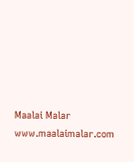Maalai Malar
www.maalaimalar.com